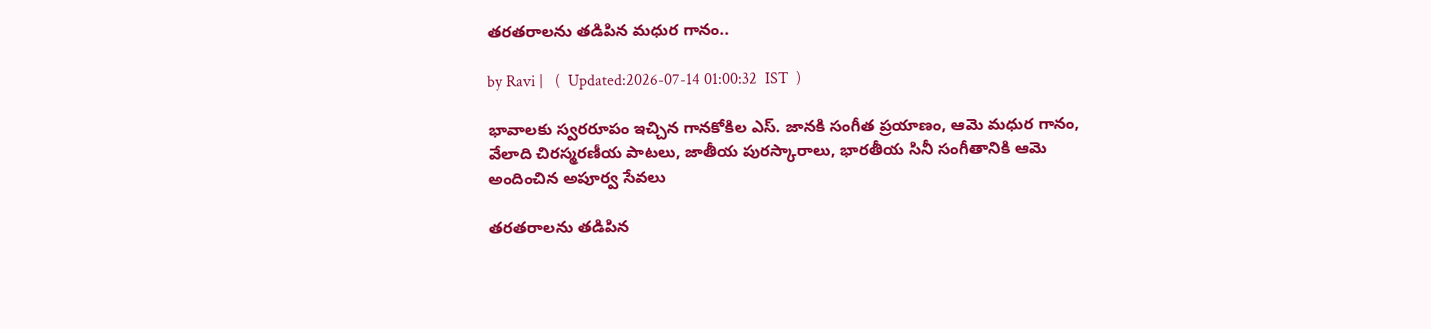తరతరాలను తడిపిన మధుర గానం..

by Ravi |   (  Updated:2026-07-14 01:00:32  IST  )

భావాలకు స్వరరూపం ఇచ్చిన గానకోకిల ఎస్. జానకి సంగీత ప్రయాణం, ఆమె మధుర గానం, వేలాది చిరస్మరణీయ పాటలు, జాతీయ పురస్కారాలు, భారతీయ సినీ సంగీతానికి ఆమె అందించిన అపూర్వ సేవలు

తరతరాలను తడిపిన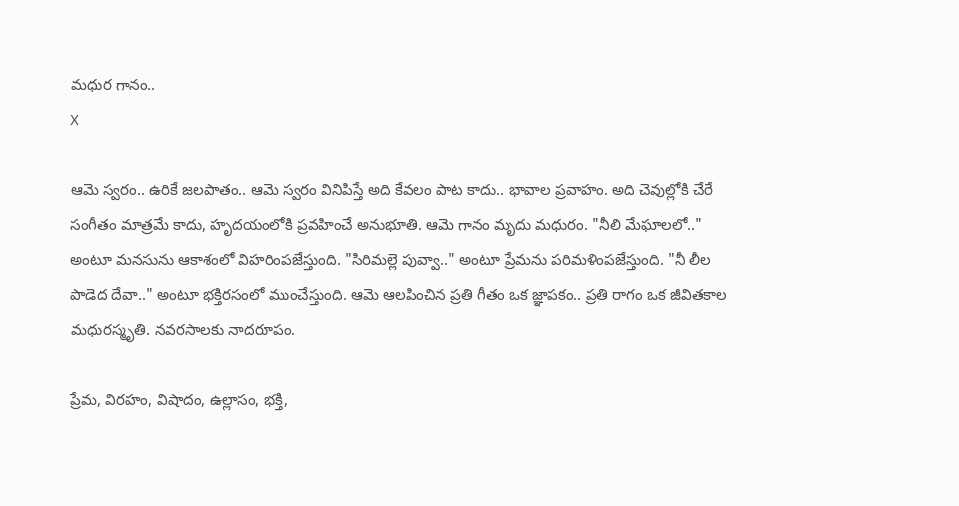మధుర గానం..
X

ఆమె స్వరం.. ఉరికే జలపాతం.. ఆమె స్వరం వినిపిస్తే అది కేవలం పాట కాదు.. భావాల ప్రవాహం. అది చెవుల్లోకి చేరే సంగీతం మాత్రమే కాదు, హృదయంలోకి ప్రవహించే అనుభూతి. ఆమె గానం మృదు మధురం. "నీలి మేఘాలలో.." అంటూ మనసును ఆకాశంలో విహరింపజేస్తుంది. "సిరిమల్లె పువ్వా.." అంటూ ప్రేమను పరిమళింపజేస్తుంది. "నీ లీల పాడెద దేవా.." అంటూ భక్తిరసంలో ముంచేస్తుంది. ఆమె ఆలపించిన ప్రతి గీతం ఒక జ్ఞాపకం.. ప్రతి రాగం ఒక జీవితకాల మధురస్మృతి. నవరసాలకు నాదరూపం.

ప్రేమ, విరహం, విషాదం, ఉల్లాసం, భక్తి,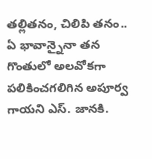తల్లితనం, చిలిపి తనం.. ఏ భావాన్నైనా తన గొంతులో అలవోకగా పలికించగలిగిన అపూర్వ గాయని ఎస్. జానకి.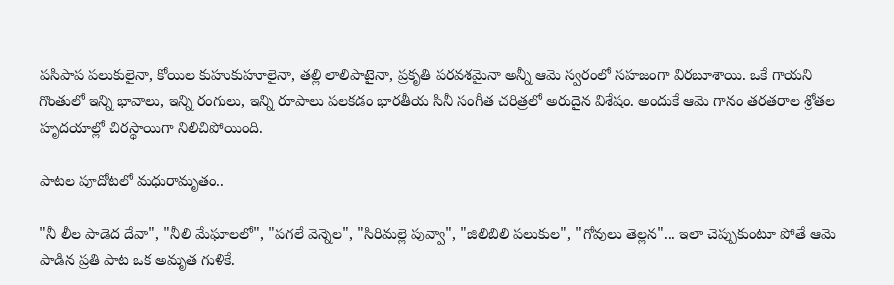పసిపాప పలుకులైనా, కోయిల కుహుకుహూలైనా, తల్లి లాలిపాటైనా, ప్రకృతి పరవశమైనా అన్నీ ఆమె స్వరంలో సహజంగా విరబూశాయి. ఒకే గాయని గొంతులో ఇన్ని భావాలు, ఇన్ని రంగులు, ఇన్ని రూపాలు పలకడం భారతీయ సినీ సంగీత చరిత్రలో అరుదైన విశేషం. అందుకే ఆమె గానం తరతరాల శ్రోతల హృదయాల్లో చిరస్థాయిగా నిలిచిపోయింది.

పాటల పూదోటలో మధురామృతం..

"నీ లీల పాడెద దేవా", "నీలి మేఘాలలో", "పగలే వెన్నెల", "సిరిమల్లె పువ్వా", "జిలిబిలి పలుకుల", "గోవులు తెల్లన"... ఇలా చెప్పుకుంటూ పోతే ఆమె పాడిన ప్రతి పాట ఒక అమృత గుళికే.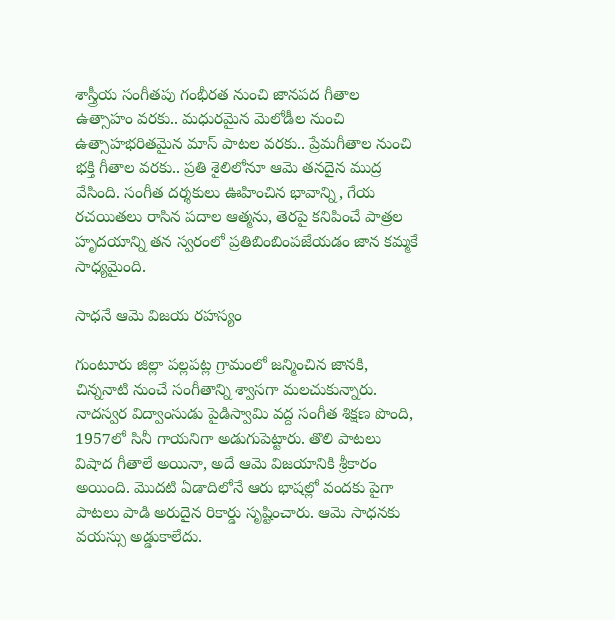శాస్త్రీయ సంగీతపు గంభీరత నుంచి జానపద గీతాల ఉత్సాహం వరకు.. మధురమైన మెలోడీల నుంచి ఉత్సాహభరితమైన మాస్‌ పాటల వరకు.. ప్రేమగీతాల నుంచి భక్తి గీతాల వరకు.. ప్రతి శైలిలోనూ ఆమె తనదైన ముద్ర వేసింది. సంగీత దర్శకులు ఊహించిన భావాన్ని, గేయ రచయితలు రాసిన పదాల ఆత్మను, తెరపై కనిపించే పాత్రల హృదయాన్ని తన స్వరంలో ప్రతిబింబింపజేయడం జాన కమ్మకే సాధ్యమైంది.

సాధనే ఆమె విజయ రహస్యం

గుంటూరు జిల్లా పల్లపట్ల గ్రామంలో జన్మించిన జానకి, చిన్ననాటి నుంచే సంగీతాన్ని శ్వాసగా మలచుకున్నారు. నాదస్వర విద్వాంసుడు పైడిస్వామి వద్ద సంగీత శిక్షణ పొంది, 1957లో సినీ గాయనిగా అడుగుపెట్టారు. తొలి పాటలు విషాద గీతాలే అయినా, అదే ఆమె విజయానికి శ్రీకారం అయింది. మొదటి ఏడాదిలోనే ఆరు భాషల్లో వందకు పైగా పాటలు పాడి అరుదైన రికార్డు సృష్టించారు. ఆమె సాధనకు వయస్సు అడ్డుకాలేదు.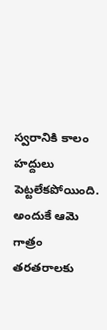స్వరానికి కాలం హద్దులు పెట్టలేకపోయింది. అందుకే ఆమె గాత్రం తరతరాలకు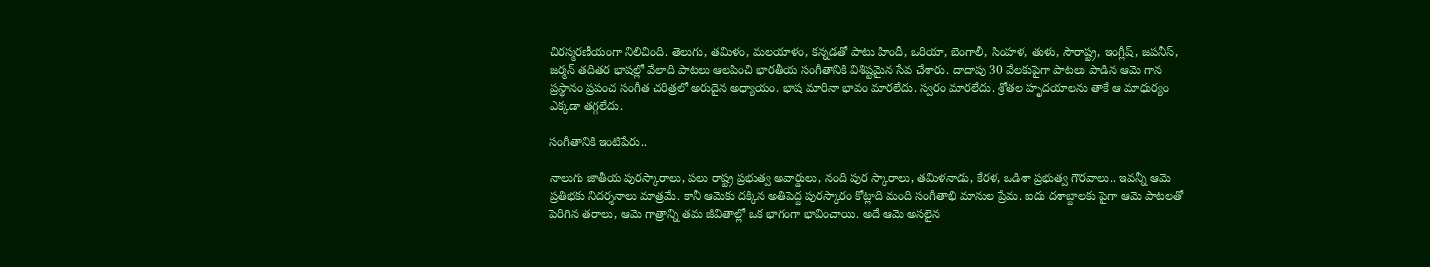చిరస్మరణీయంగా నిలిచింది. తెలుగు, తమిళం, మలయాళం, కన్నడతో పాటు హిందీ, ఒరియా, బెంగాలీ, సింహళ, తుళు, సౌరాష్ట్ర, ఇంగ్లీష్, జపనీస్, జర్మన్ తదితర భాషల్లో వేలాది పాటలు ఆలపించి భారతీయ సంగీతానికి విశిష్టమైన సేవ చేశారు. దాదాపు 30 వేలకుపైగా పాటలు పాడిన ఆమె గాన ప్రస్థానం ప్రపంచ సంగీత చరిత్రలో అరుదైన అధ్యాయం. భాష మారినా భావం మారలేదు. స్వరం మారలేదు. శ్రోతల హృదయాలను తాకే ఆ మాధుర్యం ఎక్కడా తగ్గలేదు.

సంగీతానికి ఇంటిపేరు..

నాలుగు జాతీయ పురస్కారాలు, పలు రాష్ట్ర ప్రభుత్వ అవార్డులు, నంది పుర స్కారాలు, తమిళనాడు, కేరళ, ఒడిశా ప్రభుత్వ గౌరవాలు.. ఇవన్నీ ఆమె ప్రతిభకు నిదర్శనాలు మాత్రమే. కానీ ఆమెకు దక్కిన అతిపెద్ద పురస్కారం కోట్లాది మంది సంగీతాభి మానుల ప్రేమ. ఐదు దశాబ్దాలకు పైగా ఆమె పాటలతో పెరిగిన తరాలు, ఆమె గాత్రాన్ని తమ జీవితాల్లో ఒక భాగంగా భావించాయి. అదే ఆమె అసలైన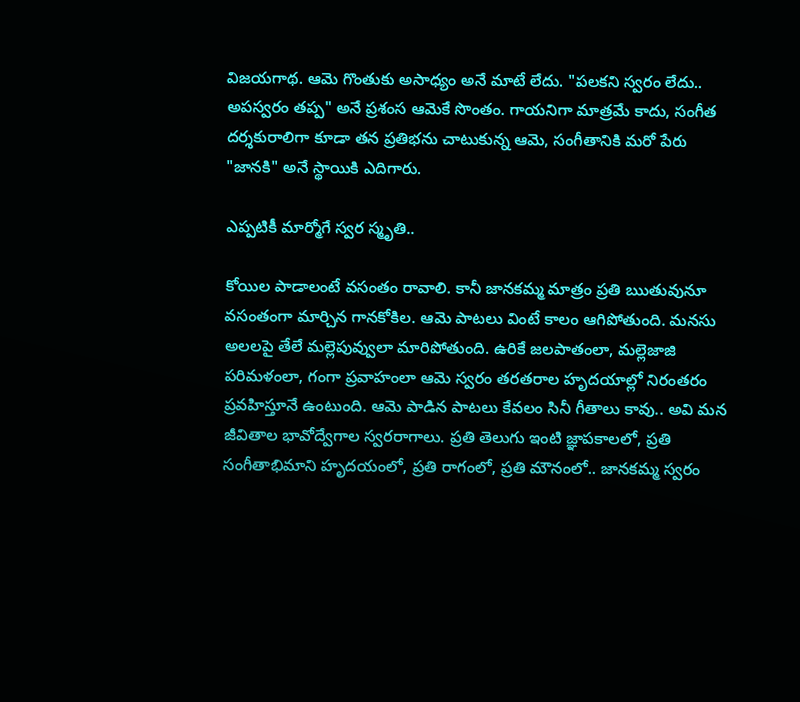విజయగాథ. ఆమె గొంతుకు అసాధ్యం అనే మాటే లేదు. "పలకని స్వరం లేదు.. అపస్వరం తప్ప" అనే ప్రశంస ఆమెకే సొంతం. గాయనిగా మాత్రమే కాదు, సంగీత దర్శకురాలిగా కూడా తన ప్రతిభను చాటుకున్న ఆమె, సంగీతానికి మరో పేరు "జానకి" అనే స్థాయికి ఎదిగారు.

ఎప్పటికీ మార్మోగే స్వర స్మృతి..

కోయిల పాడాలంటే వసంతం రావాలి. కానీ జానకమ్మ మాత్రం ప్రతి ఋతువునూ వసంతంగా మార్చిన గానకోకిల. ఆమె పాటలు వింటే కాలం ఆగిపోతుంది. మనసు అలలపై తేలే మల్లెపువ్వులా మారిపోతుంది. ఉరికే జలపాతంలా, మల్లెజాజి పరిమళంలా, గంగా ప్రవాహంలా ఆమె స్వరం తరతరాల హృదయాల్లో నిరంతరం ప్రవహిస్తూనే ఉంటుంది. ఆమె పాడిన పాటలు కేవలం సినీ గీతాలు కావు.. అవి మన జీవితాల భావోద్వేగాల స్వరరాగాలు. ప్రతి తెలుగు ఇంటి జ్ఞాపకాలలో, ప్రతి సంగీతాభిమాని హృదయంలో, ప్రతి రాగంలో, ప్రతి మౌనంలో.. జానకమ్మ స్వరం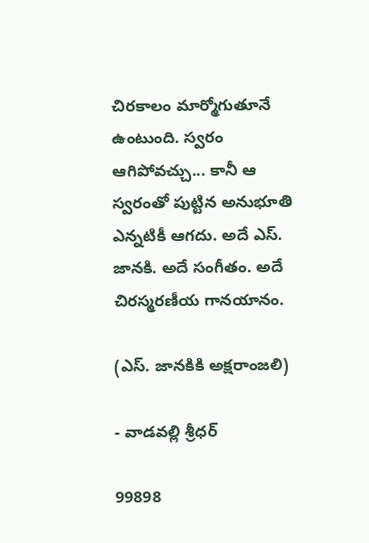చిరకాలం మార్మోగుతూనే ఉంటుంది. స్వరం ఆగిపోవచ్చు... కానీ ఆ స్వరంతో పుట్టిన అనుభూతి ఎన్నటికీ ఆగదు. అదే ఎస్. జానకి. అదే సంగీతం. అదే చిరస్మరణీయ గానయానం.

(ఎస్. జానకికి అక్షరాంజలి)

- వాడవల్లి శ్రీధర్

99898